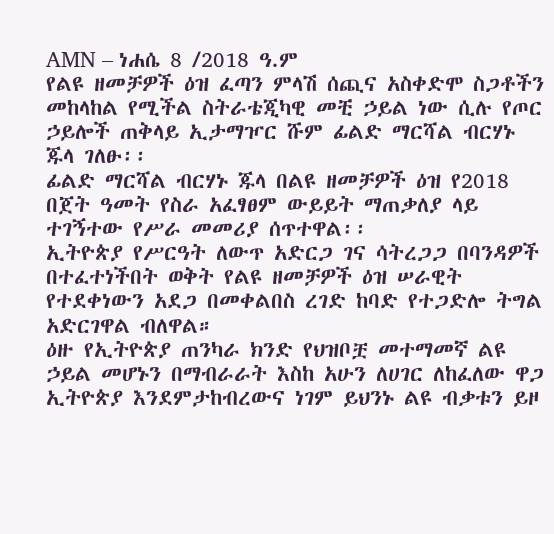AMN – ነሐሴ 8 /2018 ዓ.ም
የልዩ ዘመቻዎች ዕዝ ፈጣን ምላሽ ሰጪና አስቀድሞ ስጋቶችን መከላከል የሚችል ስትራቴጂካዊ መቺ ኃይል ነው ሲሉ የጦር ኃይሎች ጠቅላይ ኢታማዦር ሹም ፊልድ ማርሻል ብርሃኑ ጁላ ገለፁ፡፡
ፊልድ ማርሻል ብርሃኑ ጁላ በልዩ ዘመቻዎች ዕዝ የ2018 በጀት ዓመት የስራ አፈፃፀም ውይይት ማጠቃለያ ላይ ተገኝተው የሥራ መመሪያ ሰጥተዋል፡፡
ኢትዮጵያ የሥርዓት ለውጥ አድርጋ ገና ሳትረጋጋ በባንዳዎች በተፈተነችበት ወቅት የልዩ ዘመቻዎች ዕዝ ሠራዊት የተደቀነውን አደጋ በመቀልበስ ረገድ ከባድ የተጋድሎ ትግል አድርገዋል ብለዋል።
ዕዙ የኢትዮጵያ ጠንካራ ክንድ የህዝቦቿ መተማመኛ ልዩ ኃይል መሆኑን በማብራራት እስከ አሁን ለሀገር ለከፈለው ዋጋ ኢትዮጵያ እንደምታከብረውና ነገም ይህንኑ ልዩ ብቃቱን ይዞ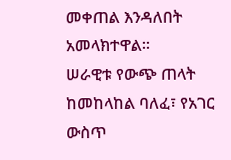መቀጠል እንዳለበት አመላክተዋል፡፡
ሠራዊቱ የውጭ ጠላት ከመከላከል ባለፈ፣ የአገር ውስጥ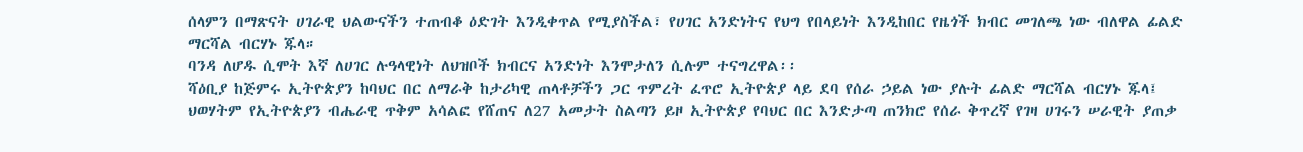ሰላምን በማጽናት ሀገራዊ ህልውናችን ተጠብቆ ዕድገት እንዲቀጥል የሚያስችል፣ የሀገር አንድነትና የህግ የበላይነት እንዲከበር የዜጎች ክብር መገለጫ ነው ብለዋል ፊልድ ማርሻል ብርሃኑ ጁላ።
ባንዳ ለሆዱ ሲሞት እኛ ለሀገር ሉዓላዊነት ለህዝቦች ክብርና አንድነት እንሞታለን ሲሉም ተናግረዋል፡፡
ሻዕቢያ ከጅምሩ ኢትዮጵያን ከባህር በር ለማራቅ ከታሪካዊ ጠላቶቻችን ጋር ጥምረት ፈጥሮ ኢትዮጵያ ላይ ደባ የሰራ ኃይል ነው ያሉት ፊልድ ማርሻል ብርሃኑ ጁላ፤ ህወሃትም የኢትዮጵያን ብሔራዊ ጥቅም አሳልፎ የሸጠና ለ27 አመታት ስልጣን ይዞ ኢትዮጵያ የባህር በር እንድታጣ ጠንክሮ የሰራ ቅጥረኛ የገዛ ሀገሩን ሠራዊት ያጠቃ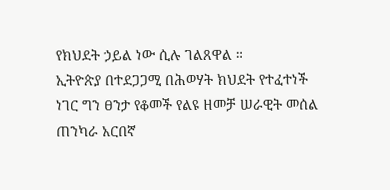የክህደት ኃይል ነው ሲሉ ገልጸዋል ።
ኢትዮጵያ በተደጋጋሚ በሕወሃት ክህደት የተፈተነች ነገር ግን ፀንታ የቆመች የልዩ ዘመቻ ሠራዊት መሰል ጠንካራ አርበኛ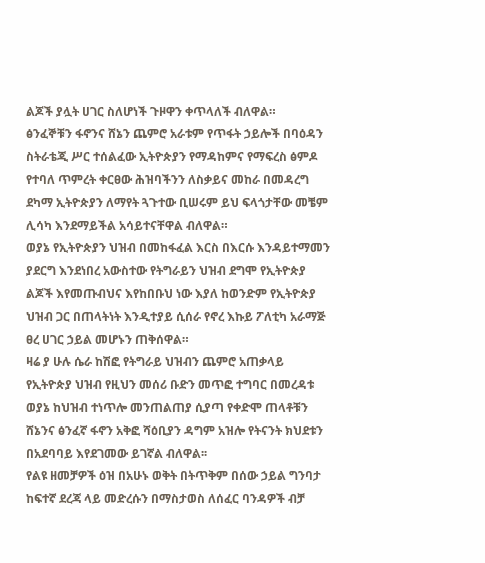ልጆች ያሏት ሀገር ስለሆነች ጉዞዋን ቀጥላለች ብለዋል።
ፅንፈኞቹን ፋኖንና ሸኔን ጨምሮ አራቱም የጥፋት ኃይሎች በባዕዳን ስትራቴጂ ሥር ተሰልፈው ኢትዮጵያን የማዳከምና የማፍረስ ፅምዶ የተባለ ጥምረት ቀርፀው ሕዝባችንን ለስቃይና መከራ በመዳረግ ደካማ ኢትዮጵያን ለማየት ጓጉተው ቢሠሩም ይህ ፍላጎታቸው መቼም ሊሳካ እንደማይችል አሳይተናቸዋል ብለዋል።
ወያኔ የኢትዮጵያን ህዝብ በመከፋፈል እርስ በእርሱ እንዳይተማመን ያደርግ እንደነበረ አውስተው የትግራይን ህዝብ ደግሞ የኢትዮጵያ ልጆች እየመጡብህና እየከበቡህ ነው እያለ ከወንድም የኢትዮጵያ ህዝብ ጋር በጠላትነት እንዲተያይ ሲሰራ የኖረ እኩይ ፖለቲካ አራማጅ ፀረ ሀገር ኃይል መሆኑን ጠቅሰዋል።
ዛሬ ያ ሁሉ ሴራ ከሽፎ የትግራይ ህዝብን ጨምሮ አጠቃላይ የኢትዮጵያ ህዝብ የዚህን መሰሪ ቡድን መጥፎ ተግባር በመረዳቱ ወያኔ ከህዝብ ተነጥሎ መንጠልጠያ ሲያጣ የቀድሞ ጠላቶቹን ሸኔንና ፅንፈኛ ፋኖን አቅፎ ሻዕቢያን ዳግም አዝሎ የትናንት ክህደቱን በአደባባይ እየደገመው ይገኛል ብለዋል፡፡
የልዩ ዘመቻዎች ዕዝ በአሁኑ ወቅት በትጥቅም በሰው ኃይል ግንባታ ከፍተኛ ደረጃ ላይ መድረሱን በማስታወስ ለሰፈር ባንዳዎች ብቻ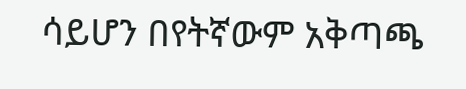ሳይሆን በየትኛውም አቅጣጫ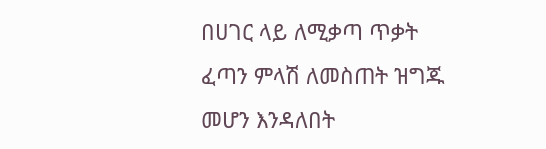በሀገር ላይ ለሚቃጣ ጥቃት ፈጣን ምላሽ ለመስጠት ዝግጁ መሆን እንዳለበት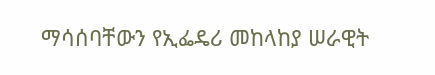ማሳሰባቸውን የኢፌዴሪ መከላከያ ሠራዊት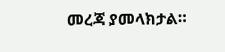መረጃ ያመላክታል።